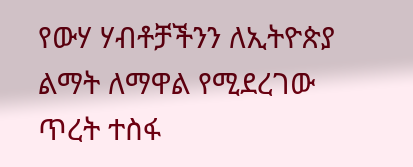የውሃ ሃብቶቻችንን ለኢትዮጵያ ልማት ለማዋል የሚደረገው ጥረት ተስፋ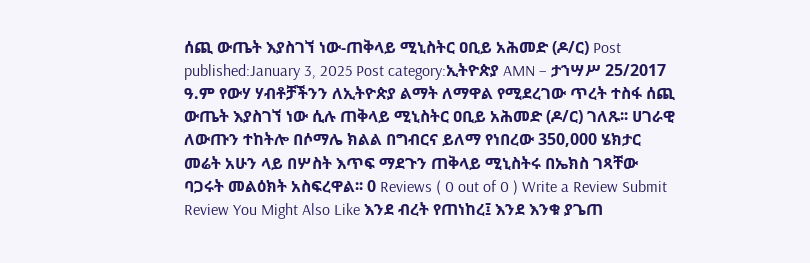ሰጪ ውጤት እያስገኘ ነው-ጠቅላይ ሚኒስትር ዐቢይ አሕመድ (ዶ/ር) Post published:January 3, 2025 Post category:ኢትዮጵያ AMN – ታኀሣሥ 25/2017 ዓ.ም የውሃ ሃብቶቻችንን ለኢትዮጵያ ልማት ለማዋል የሚደረገው ጥረት ተስፋ ሰጪ ውጤት እያስገኘ ነው ሲሉ ጠቅላይ ሚኒስትር ዐቢይ አሕመድ (ዶ/ር) ገለጹ፡፡ ሀገራዊ ለውጡን ተከትሎ በሶማሌ ክልል በግብርና ይለማ የነበረው 350,000 ሄክታር መሬት አሁን ላይ በሦስት እጥፍ ማደጉን ጠቅላይ ሚኒስትሩ በኤክስ ገጻቸው ባጋሩት መልዕክት አስፍረዋል፡፡ 0 Reviews ( 0 out of 0 ) Write a Review Submit Review You Might Also Like እንደ ብረት የጠነከረ፤ እንደ እንቁ ያጌጠ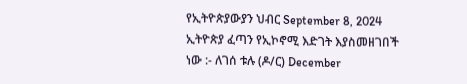የኢትዮጵያውያን ህብር September 8, 2024 ኢትዮጵያ ፈጣን የኢኮኖሚ እድገት እያስመዘገበች ነው :- ለገሰ ቱሉ (ዶ/ር) December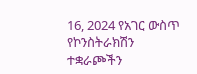16, 2024 የአገር ውስጥ የኮንስትራክሽን ተቋራጮችን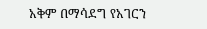አቅም በማሳደግ የአገርን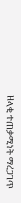ዘላቂ ተጠቃሚነት ማረጋገጥ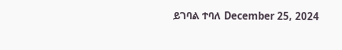ይገባል ተባለ December 25, 2024